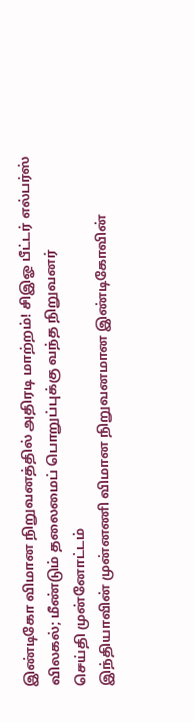இண்டிகோ விமான நிறுவனத்தில் அதிரடி மாற்றம்! சிஇஓ பீட்டர் எல்பர்ஸ் விலகல்; மீண்டும் தலைமைப் பொறுப்புக்கு வந்த நிறுவனர்
செய்தி முன்னோட்டம்
இந்தியாவின் முன்னணி விமான நிறுவனமான இண்டிகோவின்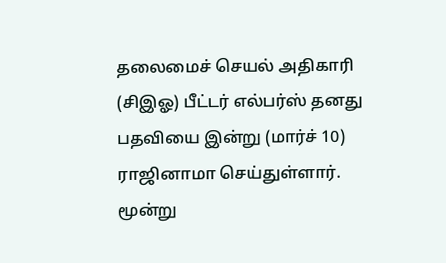தலைமைச் செயல் அதிகாரி (சிஇஓ) பீட்டர் எல்பர்ஸ் தனது பதவியை இன்று (மார்ச் 10) ராஜினாமா செய்துள்ளார். மூன்று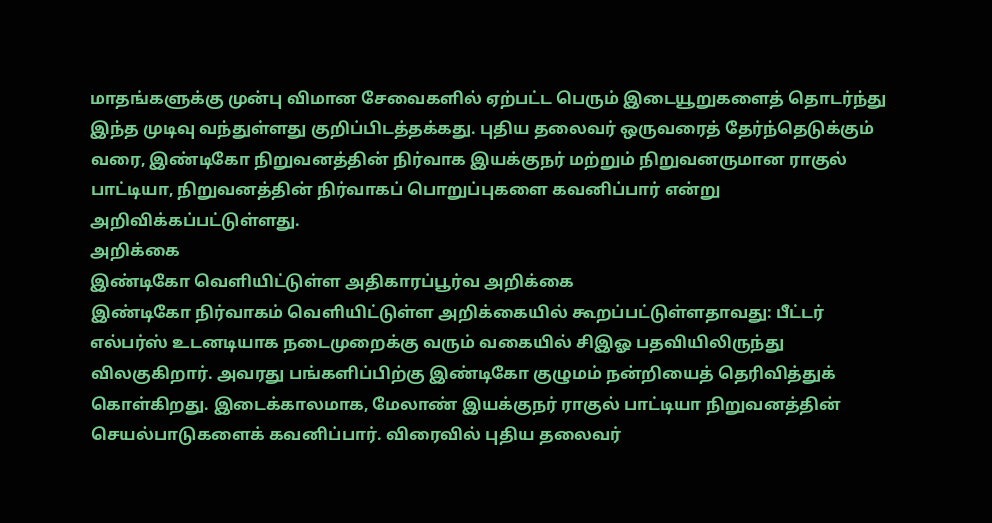மாதங்களுக்கு முன்பு விமான சேவைகளில் ஏற்பட்ட பெரும் இடையூறுகளைத் தொடர்ந்து இந்த முடிவு வந்துள்ளது குறிப்பிடத்தக்கது. புதிய தலைவர் ஒருவரைத் தேர்ந்தெடுக்கும் வரை, இண்டிகோ நிறுவனத்தின் நிர்வாக இயக்குநர் மற்றும் நிறுவனருமான ராகுல் பாட்டியா, நிறுவனத்தின் நிர்வாகப் பொறுப்புகளை கவனிப்பார் என்று அறிவிக்கப்பட்டுள்ளது.
அறிக்கை
இண்டிகோ வெளியிட்டுள்ள அதிகாரப்பூர்வ அறிக்கை
இண்டிகோ நிர்வாகம் வெளியிட்டுள்ள அறிக்கையில் கூறப்பட்டுள்ளதாவது: பீட்டர் எல்பர்ஸ் உடனடியாக நடைமுறைக்கு வரும் வகையில் சிஇஓ பதவியிலிருந்து விலகுகிறார். அவரது பங்களிப்பிற்கு இண்டிகோ குழுமம் நன்றியைத் தெரிவித்துக் கொள்கிறது. இடைக்காலமாக, மேலாண் இயக்குநர் ராகுல் பாட்டியா நிறுவனத்தின் செயல்பாடுகளைக் கவனிப்பார். விரைவில் புதிய தலைவர்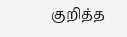குறித்த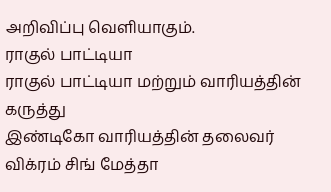அறிவிப்பு வெளியாகும்.
ராகுல் பாட்டியா
ராகுல் பாட்டியா மற்றும் வாரியத்தின் கருத்து
இண்டிகோ வாரியத்தின் தலைவர் விக்ரம் சிங் மேத்தா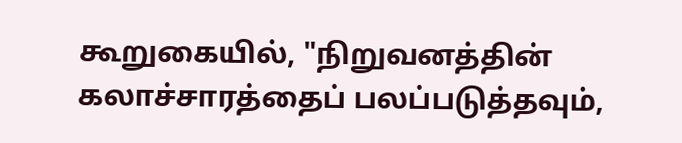கூறுகையில், "நிறுவனத்தின் கலாச்சாரத்தைப் பலப்படுத்தவும்,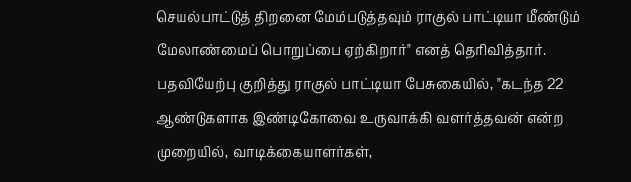செயல்பாட்டுத் திறனை மேம்படுத்தவும் ராகுல் பாட்டியா மீண்டும் மேலாண்மைப் பொறுப்பை ஏற்கிறார்" எனத் தெரிவித்தார். பதவியேற்பு குறித்து ராகுல் பாட்டியா பேசுகையில், "கடந்த 22 ஆண்டுகளாக இண்டிகோவை உருவாக்கி வளர்த்தவன் என்ற முறையில், வாடிக்கையாளர்கள்,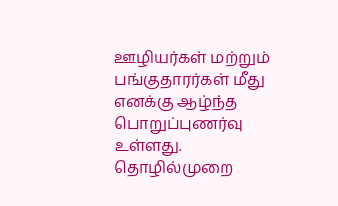ஊழியர்கள் மற்றும் பங்குதாரர்கள் மீது எனக்கு ஆழ்ந்த பொறுப்புணர்வு உள்ளது. தொழில்முறை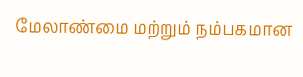மேலாண்மை மற்றும் நம்பகமான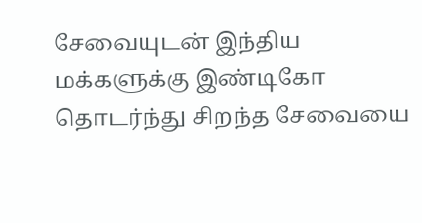சேவையுடன் இந்திய மக்களுக்கு இண்டிகோ தொடர்ந்து சிறந்த சேவையை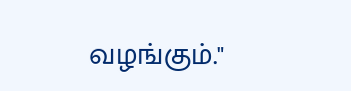வழங்கும்."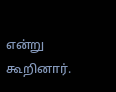என்று கூறினார்.